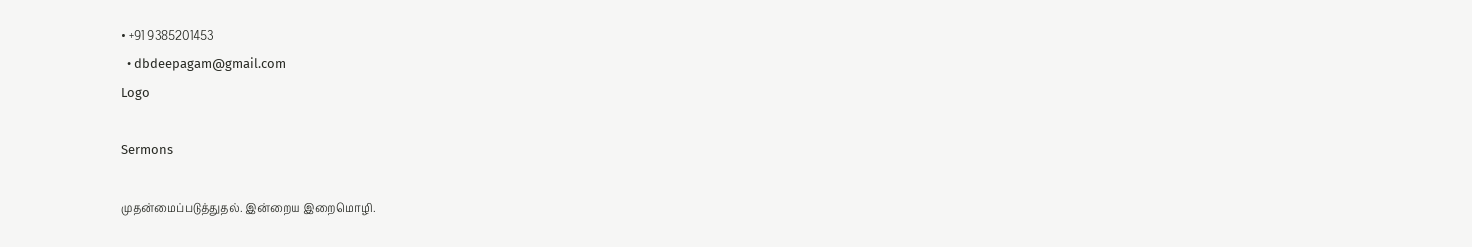• +91 9385201453
  • dbdeepagam@gmail.com
Logo

Sermons

முதன்மைப்படுத்துதல். இன்றைய இறைமொழி.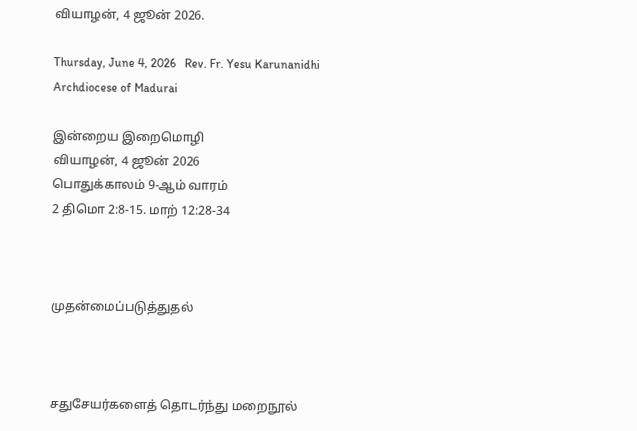வியாழன், 4 ஜூன் 2026.

Thursday, June 4, 2026   Rev. Fr. Yesu Karunanidhi   Archdiocese of Madurai

இன்றைய இறைமொழி
வியாழன், 4 ஜூன் 2026
பொதுக்காலம் 9-ஆம் வாரம்
2 திமொ 2:8-15. மாற் 12:28-34



முதன்மைப்படுத்துதல்



சதுசேயர்களைத் தொடர்ந்து மறைநூல்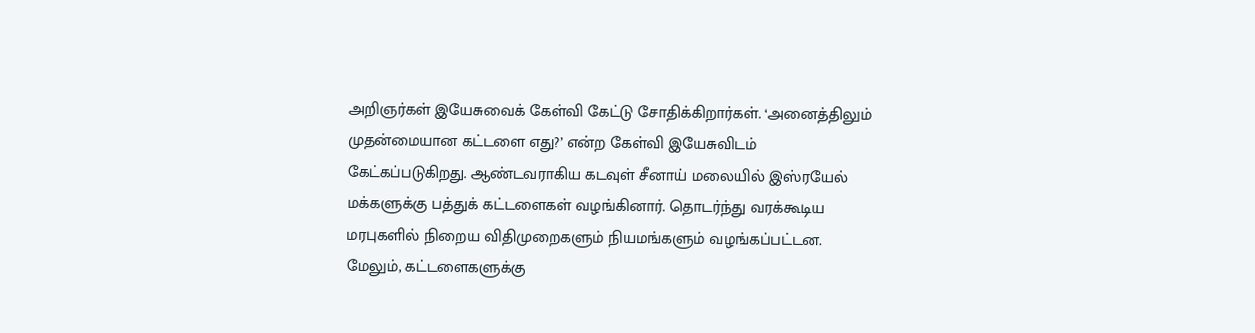அறிஞர்கள் இயேசுவைக் கேள்வி கேட்டு சோதிக்கிறார்கள். ‘அனைத்திலும் முதன்மையான கட்டளை எது?’ என்ற கேள்வி இயேசுவிடம் கேட்கப்படுகிறது. ஆண்டவராகிய கடவுள் சீனாய் மலையில் இஸ்ரயேல் மக்களுக்கு பத்துக் கட்டளைகள் வழங்கினார். தொடர்ந்து வரக்கூடிய மரபுகளில் நிறைய விதிமுறைகளும் நியமங்களும் வழங்கப்பட்டன. மேலும், கட்டளைகளுக்கு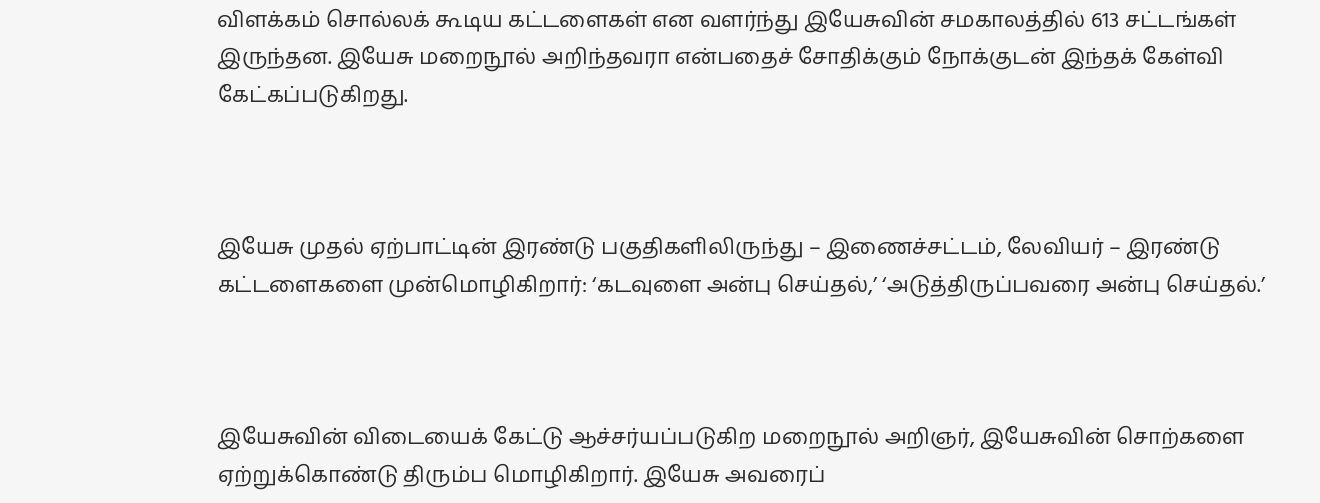விளக்கம் சொல்லக் கூடிய கட்டளைகள் என வளர்ந்து இயேசுவின் சமகாலத்தில் 613 சட்டங்கள் இருந்தன. இயேசு மறைநூல் அறிந்தவரா என்பதைச் சோதிக்கும் நோக்குடன் இந்தக் கேள்வி கேட்கப்படுகிறது.



இயேசு முதல் ஏற்பாட்டின் இரண்டு பகுதிகளிலிருந்து – இணைச்சட்டம், லேவியர் – இரண்டு கட்டளைகளை முன்மொழிகிறார்: ‘கடவுளை அன்பு செய்தல்,’ ‘அடுத்திருப்பவரை அன்பு செய்தல்.’



இயேசுவின் விடையைக் கேட்டு ஆச்சர்யப்படுகிற மறைநூல் அறிஞர், இயேசுவின் சொற்களை ஏற்றுக்கொண்டு திரும்ப மொழிகிறார். இயேசு அவரைப்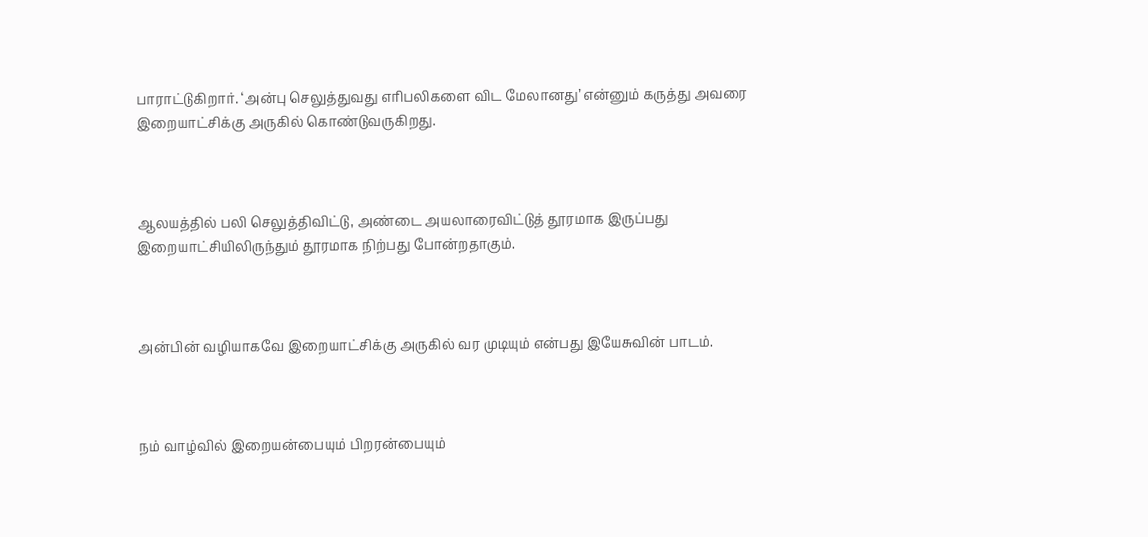பாராட்டுகிறார். ‘அன்பு செலுத்துவது எரிபலிகளை விட மேலானது’ என்னும் கருத்து அவரை இறையாட்சிக்கு அருகில் கொண்டுவருகிறது.



ஆலயத்தில் பலி செலுத்திவிட்டு, அண்டை அயலாரைவிட்டுத் தூரமாக இருப்பது இறையாட்சியிலிருந்தும் தூரமாக நிற்பது போன்றதாகும்.



அன்பின் வழியாகவே இறையாட்சிக்கு அருகில் வர முடியும் என்பது இயேசுவின் பாடம்.



நம் வாழ்வில் இறையன்பையும் பிறரன்பையும்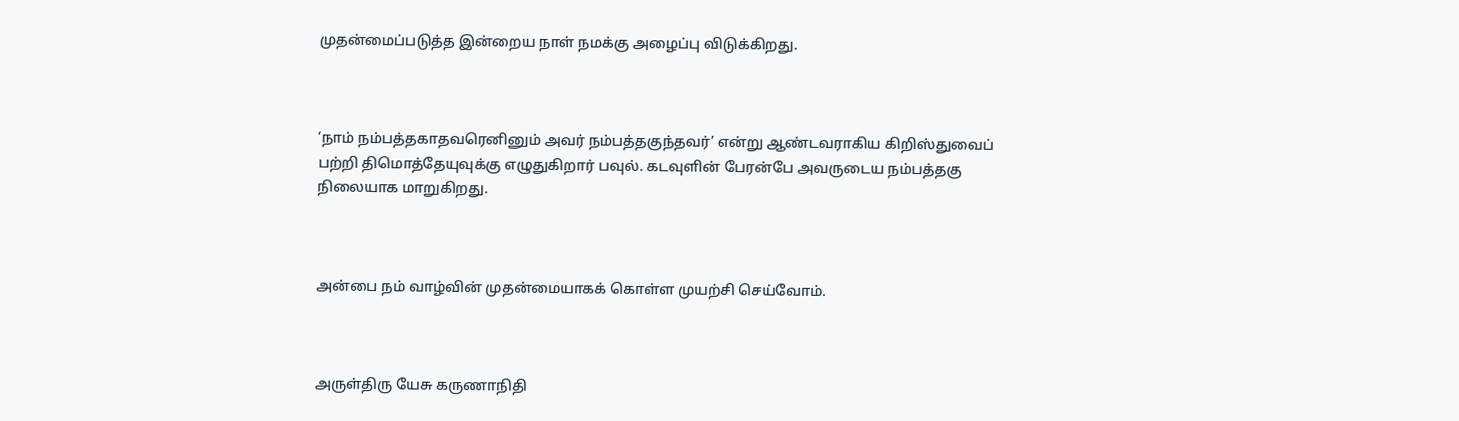முதன்மைப்படுத்த இன்றைய நாள் நமக்கு அழைப்பு விடுக்கிறது.



‘நாம் நம்பத்தகாதவரெனினும் அவர் நம்பத்தகுந்தவர்’ என்று ஆண்டவராகிய கிறிஸ்துவைப் பற்றி திமொத்தேயுவுக்கு எழுதுகிறார் பவுல். கடவுளின் பேரன்பே அவருடைய நம்பத்தகு நிலையாக மாறுகிறது.



அன்பை நம் வாழ்வின் முதன்மையாகக் கொள்ள முயற்சி செய்வோம்.



அருள்திரு யேசு கருணாநிதி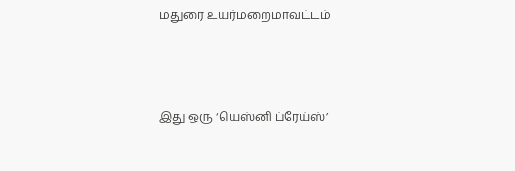மதுரை உயர்மறைமாவட்டம்



இது ஒரு ‘யெஸ்னி ப்ரேய்ஸ்’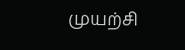முயற்சி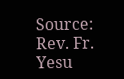Source: Rev. Fr. Yesu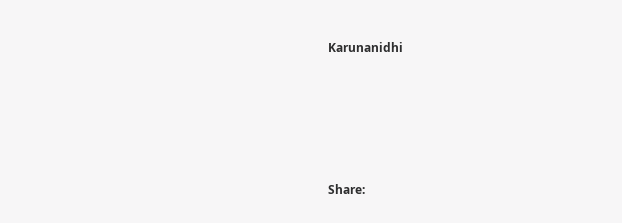Karunanidhi






Share: